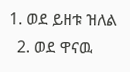1. ወደ ይዘቱ ዝለል
  2. ወደ ዋናዉ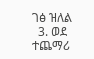ገፅ ዝለል
  3. ወደ ተጨማሪ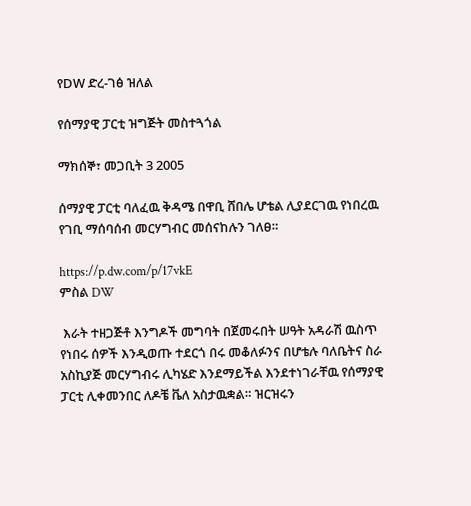የDW ድረ-ገፅ ዝለል

የሰማያዊ ፓርቲ ዝግጅት መስተጓጎል

ማክሰኞ፣ መጋቢት 3 2005

ሰማያዊ ፓርቲ ባለፈዉ ቅዳሜ በዋቢ ሸበሌ ሆቴል ሊያደርገዉ የነበረዉ የገቢ ማሰባሰብ መርሃግብር መሰናከሉን ገለፀ።

https://p.dw.com/p/17vkE
ምስል DW

 እራት ተዘጋጅቶ እንግዶች መግባት በጀመሩበት ሠዓት አዳራሽ ዉስጥ የነበሩ ሰዎች እንዲወጡ ተደርጎ በሩ መቆለፉንና በሆቴሉ ባለቤትና ስራ አስኪያጅ መርሃግብሩ ሊካሄድ እንደማይችል እንደተነገራቸዉ የሰማያዊ ፓርቲ ሊቀመንበር ለዶቼ ቬለ አስታዉቋል። ዝርዝሩን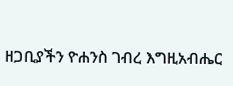ዘጋቢያችን ዮሐንስ ገብረ እግዚአብሔር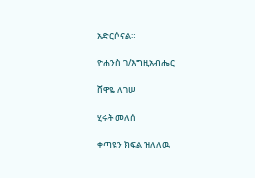አድርሶናል።

ዮሐንስ ገ/እግዚአብሔር

ሸዋዬ ለገሠ

ሂሩት መለሰ

ቀጣዩን ክፍል ዝለለዉ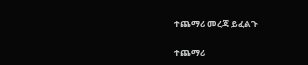ተጨማሪ መረጃ ይፈልጉ

ተጨማሪ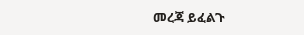መረጃ ይፈልጉ